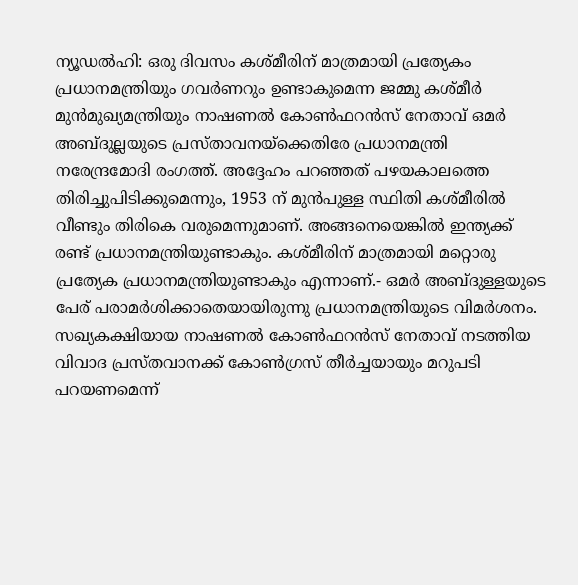ന്യൂഡൽഹി: ഒരു ദിവസം കശ്മീരിന് മാത്രമായി പ്രത്യേകം പ്രധാനമന്ത്രിയും ഗവർണറും ഉണ്ടാകുമെന്ന ജമ്മു കശ്മീർ മുൻമുഖ്യമന്ത്രിയും നാഷണൽ കോൺഫറൻസ് നേതാവ് ഒമർ അബ്ദുല്ലയുടെ പ്രസ്താവനയ്ക്കെതിരേ പ്രധാനമന്ത്രി നരേന്ദ്രമോദി രംഗത്ത്. അദ്ദേഹം പറഞ്ഞത് പഴയകാലത്തെ തിരിച്ചുപിടിക്കുമെന്നും, 1953 ന് മുൻപുള്ള സ്ഥിതി കശ്മീരിൽ വീണ്ടും തിരികെ വരുമെന്നുമാണ്. അങ്ങനെയെങ്കിൽ ഇന്ത്യക്ക് രണ്ട് പ്രധാനമന്ത്രിയുണ്ടാകും. കശ്മീരിന് മാത്രമായി മറ്റൊരു പ്രത്യേക പ്രധാനമന്ത്രിയുണ്ടാകും എന്നാണ്.- ഒമർ അബ്ദുള്ളയുടെ പേര് പരാമർശിക്കാതെയായിരുന്നു പ്രധാനമന്ത്രിയുടെ വിമർശനം. സഖ്യകക്ഷിയായ നാഷണൽ കോൺഫറൻസ് നേതാവ് നടത്തിയ വിവാദ പ്രസ്തവാനക്ക് കോൺഗ്രസ് തീർച്ചയായും മറുപടി പറയണമെന്ന്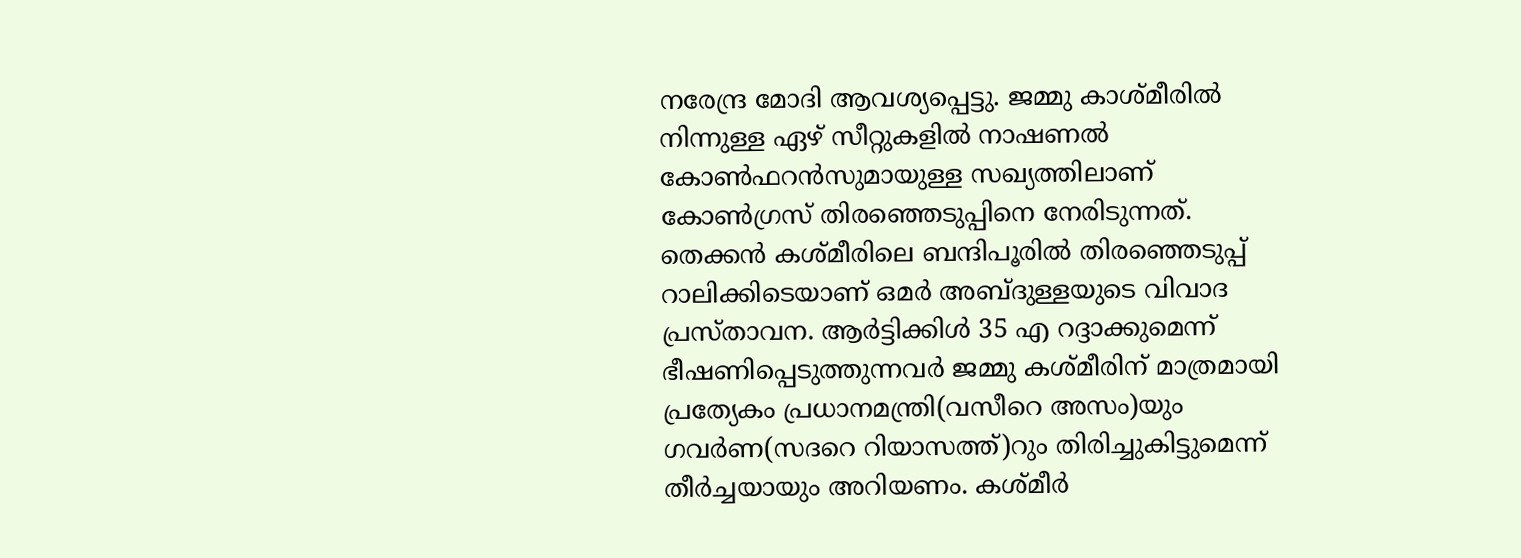നരേന്ദ്ര മോദി ആവശ്യപ്പെട്ടു. ജമ്മു കാശ്മീരിൽ നിന്നുള്ള ഏഴ് സീറ്റുകളിൽ നാഷണൽ കോൺഫറൻസുമായുള്ള സഖ്യത്തിലാണ് കോൺഗ്രസ് തിരഞ്ഞെടുപ്പിനെ നേരിടുന്നത്. തെക്കൻ കശ്മീരിലെ ബന്ദിപൂരിൽ തിരഞ്ഞെടുപ്പ് റാലിക്കിടെയാണ് ഒമർ അബ്ദുള്ളയുടെ വിവാദ പ്രസ്താവന. ആർട്ടിക്കിൾ 35 എ റദ്ദാക്കുമെന്ന് ഭീഷണിപ്പെടുത്തുന്നവർ ജമ്മു കശ്മീരിന് മാത്രമായി പ്രത്യേകം പ്രധാനമന്ത്രി(വസീറെ അസം)യും ഗവർണ(സദറെ റിയാസത്ത്)റും തിരിച്ചുകിട്ടുമെന്ന് തീർച്ചയായും അറിയണം. കശ്മീർ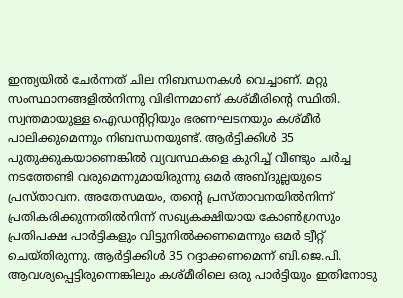ഇന്ത്യയിൽ ചേർന്നത് ചില നിബന്ധനകൾ വെച്ചാണ്. മറ്റു സംസ്ഥാനങ്ങളിൽനിന്നു വിഭിന്നമാണ് കശ്മീരിന്റെ സ്ഥിതി. സ്വന്തമായുള്ള ഐഡന്റിറ്റിയും ഭരണഘടനയും കശ്മീർ പാലിക്കുമെന്നും നിബന്ധനയുണ്ട്. ആർട്ടിക്കിൾ 35 പുതുക്കുകയാണെങ്കിൽ വ്യവസ്ഥകളെ കുറിച്ച് വീണ്ടും ചർച്ച നടത്തേണ്ടി വരുമെന്നുമായിരുന്നു ഒമർ അബ്ദുല്ലയുടെ പ്രസ്താവന. അതേസമയം, തന്റെ പ്രസ്താവനയിൽനിന്ന് പ്രതികരിക്കുന്നതിൽനിന്ന് സഖ്യകക്ഷിയായ കോൺഗ്രസും പ്രതിപക്ഷ പാർട്ടികളും വിട്ടുനിൽക്കണമെന്നും ഒമർ ട്വീറ്റ് ചെയ്തിരുന്നു. ആർട്ടിക്കിൾ 35 റദ്ദാക്കണമെന്ന് ബി.ജെ.പി. ആവശ്യപ്പെട്ടിരുന്നെങ്കിലും കശ്മീരിലെ ഒരു പാർട്ടിയും ഇതിനോടു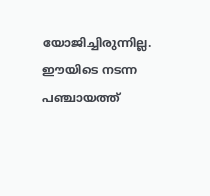യോജിച്ചിരുന്നില്ല. ഈയിടെ നടന്ന പഞ്ചായത്ത്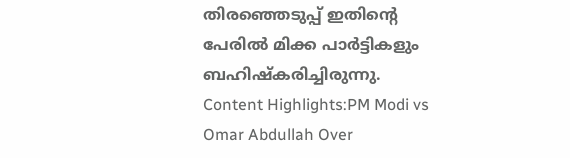തിരഞ്ഞെടുപ്പ് ഇതിന്റെ പേരിൽ മിക്ക പാർട്ടികളും ബഹിഷ്കരിച്ചിരുന്നു. Content Highlights:PM Modi vs Omar Abdullah Over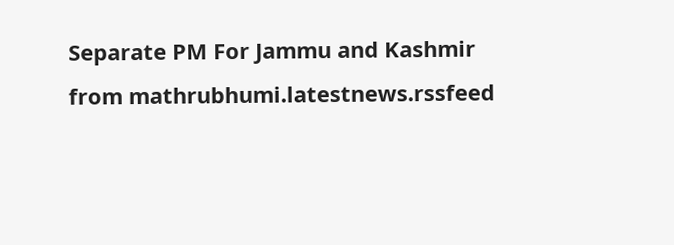Separate PM For Jammu and Kashmir
from mathrubhumi.latestnews.rssfeed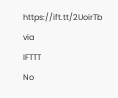https://ift.tt/2UoirTb
via
IFTTT
No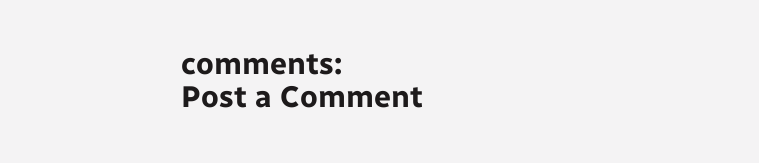comments:
Post a Comment